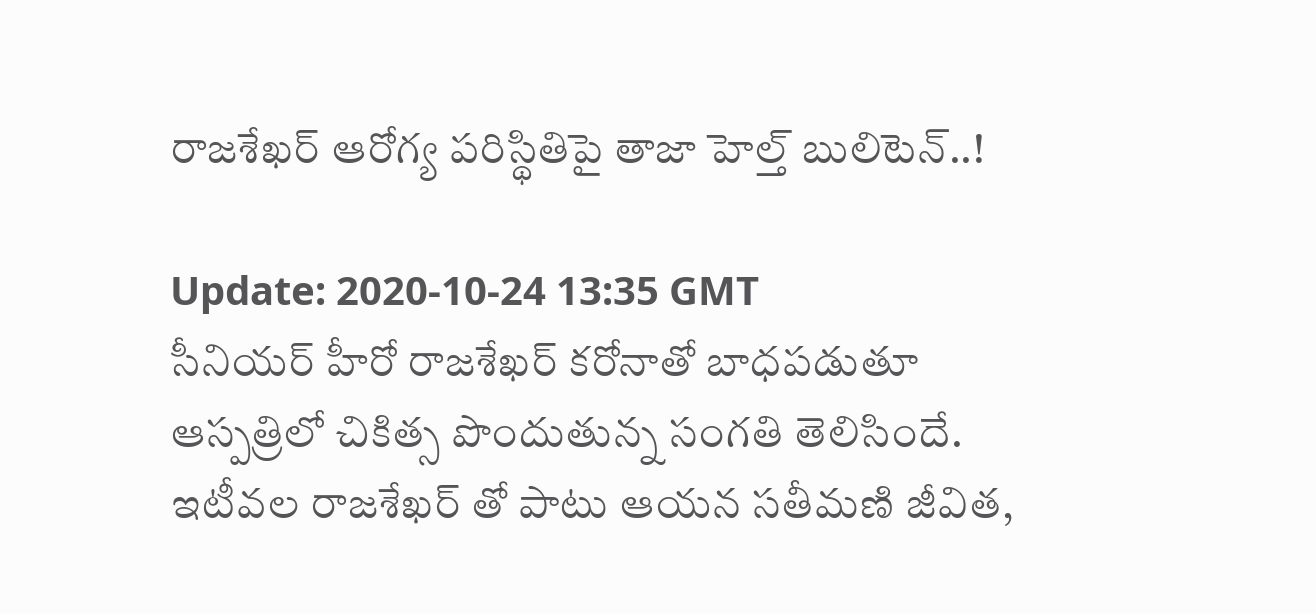రాజశేఖర్ ఆరోగ్య పరిస్థితిపై తాజా హెల్త్ బులిటెన్..!

Update: 2020-10-24 13:35 GMT
సీనియర్ హీరో రాజశేఖర్‌ కరోనాతో బాధపడుతూ ఆస్పత్రిలో చికిత్స పొందుతున్న సంగతి తెలిసిందే. ఇటీవల రాజశేఖర్‌ తో పాటు ఆయన సతీమణి జీవిత,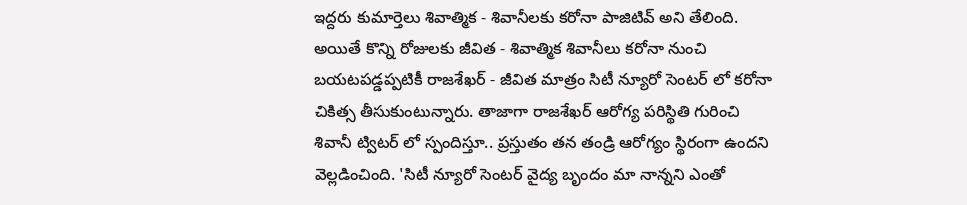ఇద్దరు కుమార్తెలు శివాత్మిక - శివానీలకు కరోనా పాజిటివ్ అని తేలింది. అయితే కొన్ని రోజులకు జీవిత - శివాత్మిక శివానీలు కరోనా నుంచి బయటపడ్డప్పటికీ రాజశేఖర్ - జీవిత మాత్రం సిటీ న్యూరో సెంటర్‌ లో కరోనా చికిత్స తీసుకుంటున్నారు. తాజాగా రాజశేఖర్‌ ఆరోగ్య పరిస్థితి గురించి శివానీ ట్విటర్‌ లో స్పందిస్తూ.. ప్రస్తుతం తన తండ్రి ఆరోగ్యం స్థిరంగా ఉందని వెల్లడించింది. 'సిటీ న్యూరో సెంటర్‌ వైద్య బృందం మా నాన్నని ఎంతో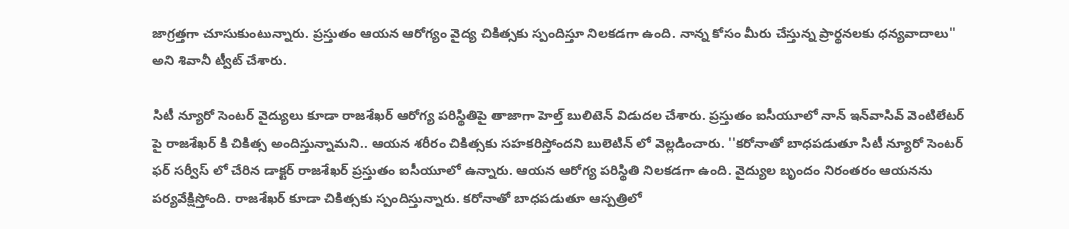జాగ్రత్తగా చూసుకుంటున్నారు. ప్రస్తుతం ఆయన ఆరోగ్యం వైద్య చికిత్సకు స్పందిస్తూ నిలకడగా ఉంది. నాన్న కోసం మీరు చేస్తున్న ప్రార్థనలకు ధన్యవాదాలు'' అని శివానీ ట్వీట్‌ చేశారు.

సిటీ న్యూరో సెంటర్‌ వైద్యులు కూడా రాజశేఖర్‌ ఆరోగ్య పరిస్థితిపై తాజాగా హెల్త్ బులిటెన్‌ విడుదల చేశారు. ప్రస్తుతం ఐసీయూలో నాన్‌ ఇన్‌వాసివ్‌ వెంటిలేటర్‌ పై రాజశేఖర్‌ కి చికిత్స అందిస్తున్నామని.. ఆయన శరీరం చికిత్సకు సహకరిస్తోందని బులెటిన్‌ లో వెల్లడించారు. ''కరోనాతో బాధపడుతూ సిటీ న్యూరో సెంటర్‌ ఫర్‌ సర్వీస్‌ లో చేరిన డాక్టర్‌ రాజశేఖర్‌ ప్రస్తుతం ఐసీయూలో ఉన్నారు. ఆయన ఆరోగ్య పరిస్థితి నిలకడగా ఉంది. వైద్యుల బృందం నిరంతరం ఆయనను పర్యవేక్షిస్తోంది. రాజశేఖర్‌ కూడా చికిత్సకు స్పందిస్తున్నారు. కరోనాతో బాధపడుతూ ఆస్పత్రిలో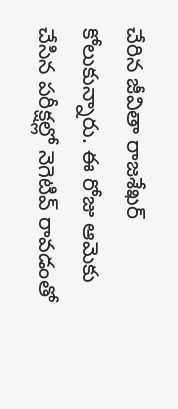చేరిన జీవితా రాజశేఖర్‌ కోలుకున్నారు. ఈ రోజు ఆమెకు చేసిన పరీక్షల్లో నెగెటివ్‌ రావడంతో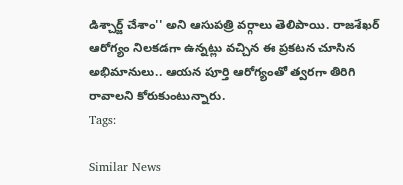డిశ్చార్జ్ చేశాం'' అని ఆసుపత్రి వర్గాలు తెలిపాయి. రాజశేఖర్ ఆరోగ్యం నిలకడగా ఉన్నట్లు వచ్చిన ఈ ప్రకటన చూసిన అభిమానులు.. ఆయన పూర్తి ఆరోగ్యంతో త్వరగా తిరిగి రావాలని కోరుకుంటున్నారు.
Tags:

Similar News